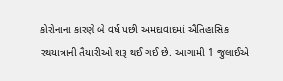કોરોનાના કારણે બે વર્ષ પછી અમદાવાદમાં ઐતિહાસિક રથયાત્રાની તૈયારીઓ શરૂ થઈ ગઈ છે. આગામી 1 જુલાઈએ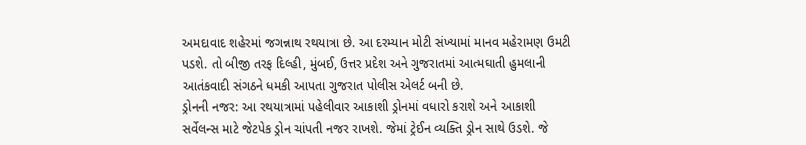અમદાવાદ શહેરમાં જગન્નાથ રથયાત્રા છે. આ દરમ્યાન મોટી સંખ્યામાં માનવ મહેરામણ ઉમટી પડશે. તો બીજી તરફ દિલ્હી, મુંબઈ, ઉત્તર પ્રદેશ અને ગુજરાતમાં આત્મઘાતી હુમલાની આતંકવાદી સંગઠને ધમકી આપતા ગુજરાત પોલીસ એલર્ટ બની છે.
ડ્રોનની નજર: આ રથયાત્રામાં પહેલીવાર આકાશી ડ્રોનમાં વધારો કરાશે અને આકાશી સર્વેલન્સ માટે જેટપેક ડ્રોન ચાંપતી નજર રાખશે. જેમાં ટ્રેઈન વ્યક્તિ ડ્રોન સાથે ઉડશે. જે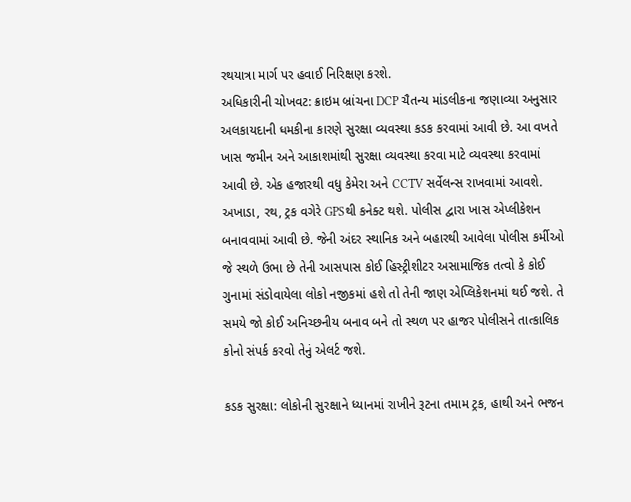રથયાત્રા માર્ગ પર હવાઈ નિરિક્ષણ કરશે.
અધિકારીની ચોખવટ: ક્રાઇમ બ્રાંચના DCP ચૈતન્ય માંડલીકના જણાવ્યા અનુસાર અલકાયદાની ધમકીના કારણે સુરક્ષા વ્યવસ્થા કડક કરવામાં આવી છે. આ વખતે ખાસ જમીન અને આકાશમાંથી સુરક્ષા વ્યવસ્થા કરવા માટે વ્યવસ્થા કરવામાં આવી છે. એક હજારથી વધુ કેમેરા અને CCTV સર્વેલન્સ રાખવામાં આવશે. અખાડા, રથ, ટ્રક વગેરે GPSથી કનેક્ટ થશે. પોલીસ દ્વારા ખાસ એપ્લીકેશન બનાવવામાં આવી છે. જેની અંદર સ્થાનિક અને બહારથી આવેલા પોલીસ કર્મીઓ જે સ્થળે ઉભા છે તેની આસપાસ કોઈ હિસ્ટ્રીશીટર અસામાજિક તત્વો કે કોઈ ગુનામાં સંડોવાયેલા લોકો નજીકમાં હશે તો તેની જાણ એપ્લિકેશનમાં થઈ જશે. તે સમયે જો કોઈ અનિચ્છનીય બનાવ બને તો સ્થળ પર હાજર પોલીસને તાત્કાલિક કોનો સંપર્ક કરવો તેનું એલર્ટ જશે.

કડક સુરક્ષા: લોકોની સુરક્ષાને ધ્યાનમાં રાખીને રૂટના તમામ ટ્રક, હાથી અને ભજન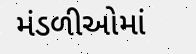મંડળીઓમાં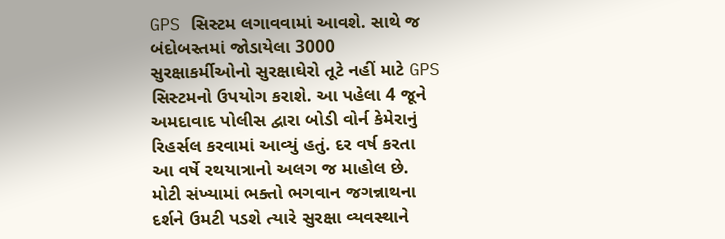GPS સિસ્ટમ લગાવવામાં આવશે. સાથે જ બંદોબસ્તમાં જોડાયેલા 3000 સુરક્ષાકર્મીઓનો સુરક્ષાઘેરો તૂટે નહીં માટે GPS સિસ્ટમનો ઉપયોગ કરાશે. આ પહેલા 4 જૂને અમદાવાદ પોલીસ દ્વારા બોડી વોર્ન કેમેરાનું રિહર્સલ કરવામાં આવ્યું હતું. દર વર્ષ કરતા આ વર્ષે રથયાત્રાનો અલગ જ માહોલ છે. મોટી સંખ્યામાં ભક્તો ભગવાન જગન્નાથના દર્શને ઉમટી પડશે ત્યારે સુરક્ષા વ્યવસ્થાને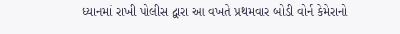ધ્યાનમાં રાખી પોલીસ દ્વારા આ વખતે પ્રથમવાર બોડી વોર્ન કેમેરાનો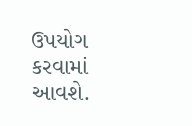ઉપયોગ કરવામાં આવશે.